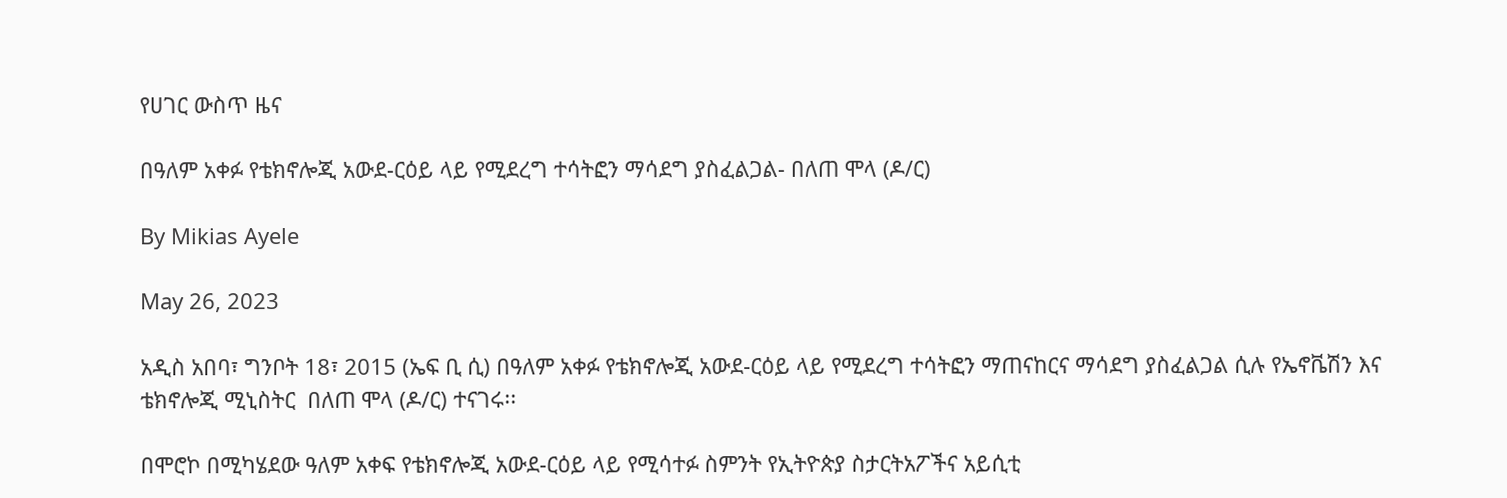የሀገር ውስጥ ዜና

በዓለም አቀፉ የቴክኖሎጂ አውደ-ርዕይ ላይ የሚደረግ ተሳትፎን ማሳደግ ያስፈልጋል- በለጠ ሞላ (ዶ/ር)

By Mikias Ayele

May 26, 2023

አዲስ አበባ፣ ግንቦት 18፣ 2015 (ኤፍ ቢ ሲ) በዓለም አቀፉ የቴክኖሎጂ አውደ-ርዕይ ላይ የሚደረግ ተሳትፎን ማጠናከርና ማሳደግ ያስፈልጋል ሲሉ የኤኖቬሽን እና ቴክኖሎጂ ሚኒስትር  በለጠ ሞላ (ዶ/ር) ተናገሩ፡፡

በሞሮኮ በሚካሄደው ዓለም አቀፍ የቴክኖሎጂ አውደ-ርዕይ ላይ የሚሳተፉ ስምንት የኢትዮጵያ ስታርትአፖችና አይሲቲ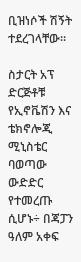ቢዝነሶች ሽኝት ተደረገላቸው።

ስታርት አፕ ድርጅቶቹ የኢኖቬሽን እና ቴክኖሎጂ ሚኒስቴር ባወጣው ውድድር  የተመረጡ ሲሆኑ÷ በጃፓን ዓለም አቀፍ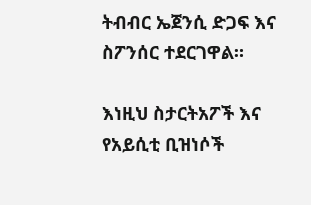ትብብር ኤጀንሲ ድጋፍ እና ስፖንሰር ተደርገዋል።

እነዚህ ስታርትአፖች እና የአይሲቲ ቢዝነሶች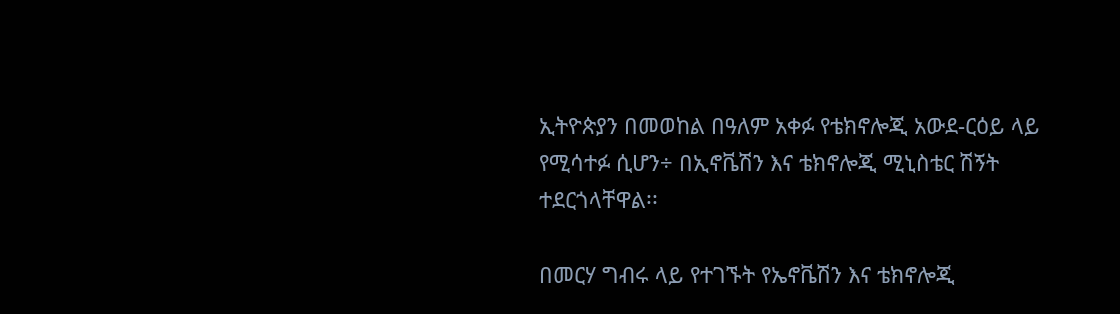ኢትዮጵያን በመወከል በዓለም አቀፉ የቴክኖሎጂ አውደ-ርዕይ ላይ የሚሳተፉ ሲሆን÷ በኢኖቬሽን እና ቴክኖሎጂ ሚኒስቴር ሽኝት ተደርጎላቸዋል፡፡

በመርሃ ግብሩ ላይ የተገኙት የኤኖቬሽን እና ቴክኖሎጂ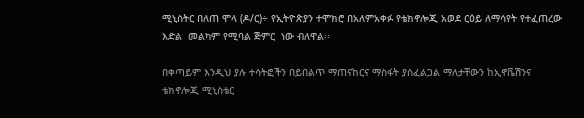ሚኒስትር በለጠ ሞላ (ዶ/ር)÷ የኢትዮጵያን ተሞክሮ በአለምአቀፉ የቴክኖሎጂ አወደ ርዕይ ለማሳየት የተፈጠረው እድል  መልካም የሚባል ጅምር  ነው ብለዋል፡፡

በቀጣይም እንዲህ ያሉ ተሳትፎችን በይበልጥ ማጠናከርና ማስፋት ያስፈልጋል ማለታቸውን ከኢኖቬሽንና ቴክኖሎጂ ሚኒስቴር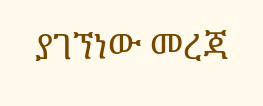ያገኘነው መረጃ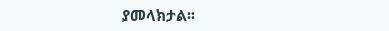ያመላክታል፡፡